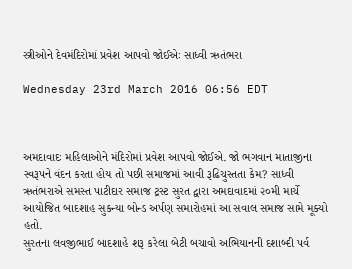સ્ત્રીઓને દેવમંદિરોમાં પ્રવેશ આપવો જોઈએઃ સાધ્વી ઋતંભરા

Wednesday 23rd March 2016 06:56 EDT



અમદાવાદઃ મહિલાઓને મંદિરોમાં પ્રવેશ આપવો જોઈએ. જો ભગવાન માતાજીના સ્વરૂપને વંદન કરતા હોય તો પછી સમાજમાં આવી રૂઢિચુસ્તતા કેમ? સાધ્વી ઋતંભરાએ સમસ્ત પાટીદાર સમાજ ટ્રસ્ટ સુરત દ્વારા અમદાવાદમાં ૨૦મી માર્ચે આયોજિત બાદશાહ સુકન્યા બોન્ડ અર્પણ સમારોહમાં આ સવાલ સમાજ સામે મૂક્યો હતો.
સુરતના લવજીભાઈ બાદશાહે શરૂ કરેલા બેટી બચાવો અભિયાનની દશાબ્દી પર્વ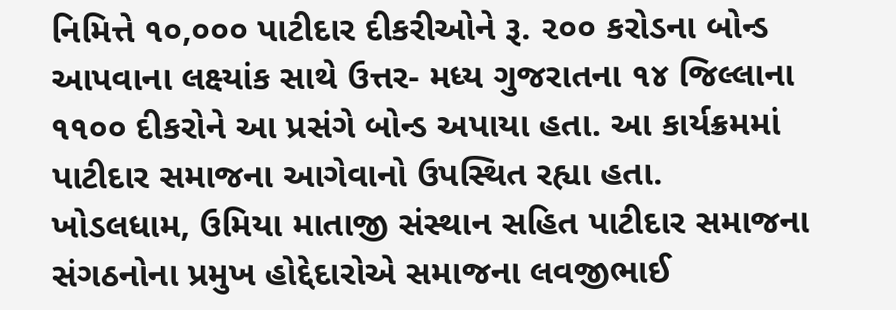નિમિત્તે ૧૦,૦૦૦ પાટીદાર દીકરીઓને રૂ. ૨૦૦ કરોડના બોન્ડ આપવાના લક્ષ્યાંક સાથે ઉત્તર- મધ્ય ગુજરાતના ૧૪ જિલ્લાના ૧૧૦૦ દીકરોને આ પ્રસંગે બોન્ડ અપાયા હતા. આ કાર્યક્રમમાં પાટીદાર સમાજના આગેવાનો ઉપસ્થિત રહ્યા હતા.
ખોડલધામ, ઉમિયા માતાજી સંસ્થાન સહિત પાટીદાર સમાજના સંગઠનોના પ્રમુખ હોદ્દેદારોએ સમાજના લવજીભાઈ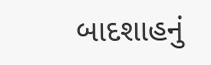બાદશાહનું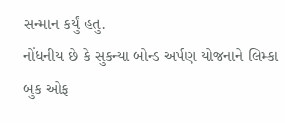સન્માન કર્યું હતુ.
નોંધનીય છે કે સુકન્યા બોન્ડ અર્પણ યોજનાને લિમ્કા બુક ઓફ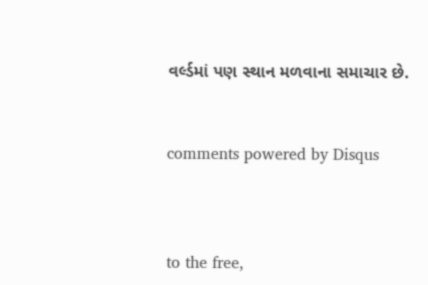વર્લ્ડમાં પણ સ્થાન મળવાના સમાચાર છે.


comments powered by Disqus



to the free,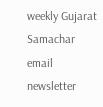weekly Gujarat Samachar email newsletter